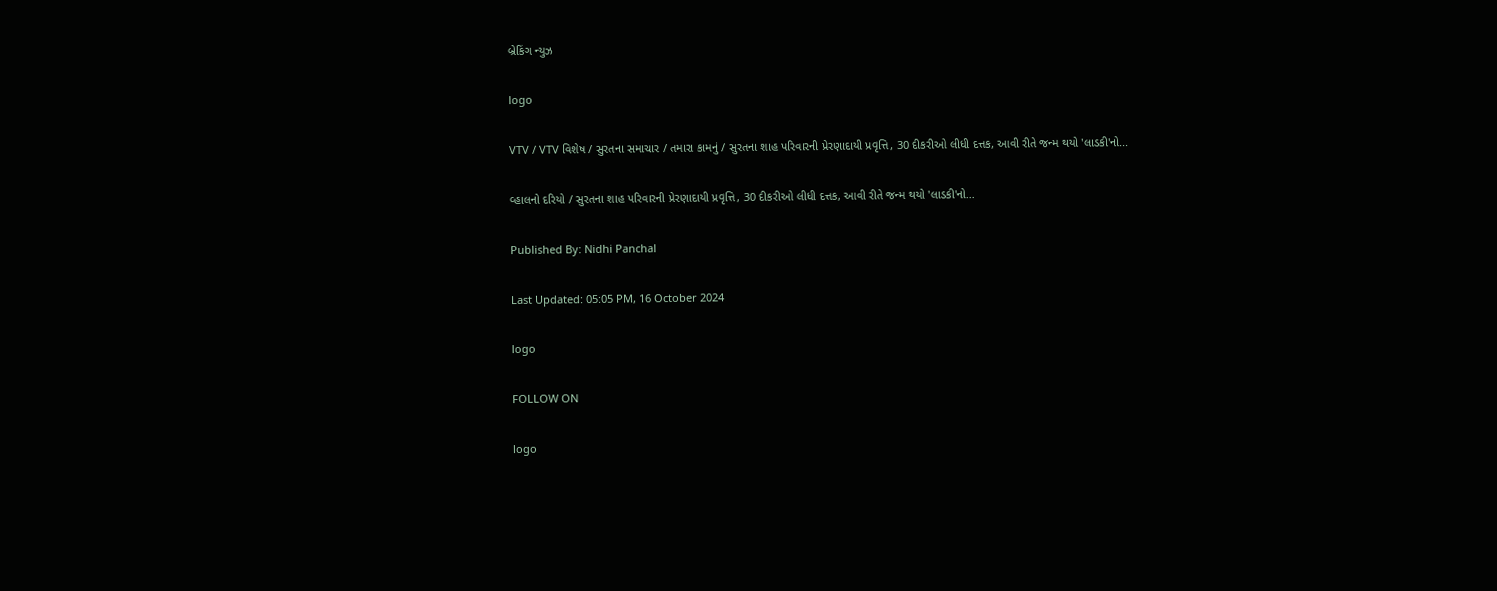બ્રેકિંગ ન્યુઝ

logo

VTV / VTV વિશેષ / સુરતના સમાચાર / તમારા કામનું / સુરતના શાહ પરિવારની પ્રેરણાદાયી પ્રવૃત્તિ, 30 દીકરીઓ લીધી દત્તક, આવી રીતે જન્મ થયો 'લાડકી'નો...

વ્હાલનો દરિયો / સુરતના શાહ પરિવારની પ્રેરણાદાયી પ્રવૃત્તિ, 30 દીકરીઓ લીધી દત્તક, આવી રીતે જન્મ થયો 'લાડકી'નો...

Published By: Nidhi Panchal

Last Updated: 05:05 PM, 16 October 2024

logo

FOLLOW ON

logo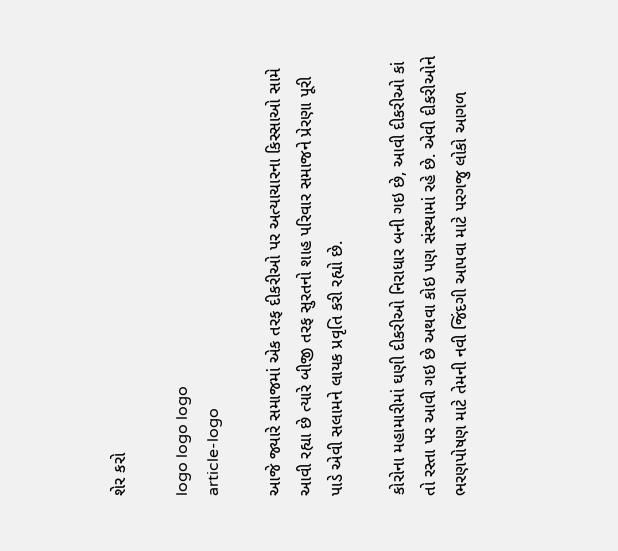શેર કરો

logo logo logo
article-logo

આજે જ્યારે સમાજમાં એક તરફ દીકરીઓ પર અત્યાચારના કિસ્સાઓ સામે આવી રહ્યા છે ત્યારે બીજી તરફ સુરતનો શાહ પરિવાર સમાજને પ્રેરણા પૂરી પાડે એવી સલામને લાયક પ્રવૃતિ કરી રહ્યો છે.

કોરોના મહામારીમાં ઘણી દીકરીઓ નિરાધાર બની ગઇ છે, આવી દીકરીઓ કાં તો રસ્તા પર આવી ગઇ છે અથવા કોઇ પણ સંસ્થામાં રહે છે. એવી દીકરીઓને ભરણપોષણ માટે તેમની નવી જિંદગી આપવા માટે પરગજુ લોકો આગળ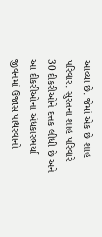આવ્યા છે. જેમાં એક છે શાહ પરિવાર. સુરતના શાહ પરિવારે 30 દીકરીઓને દત્તક લીધી છે અને આ દીકરીઓના અંધકારભર્યા જીવનમાં ઉજાસ પાથરવાનો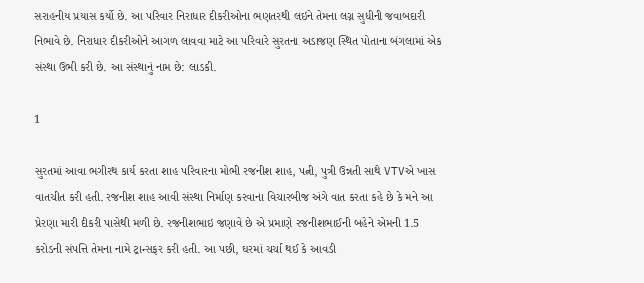સરાહનીય પ્રયાસ કર્યો છે. આ પરિવાર નિરાધાર દીકરીઓના ભણતરથી લઇને તેમના લગ્ન સુધીની જવાબદારી નિભાવે છે. નિરાધાર દીકરીઓને આગળ લાવવા માટે આ પરિવારે સુરતના અડાજણ સ્થિત પોતાના બંગલામાં એક સંસ્થા ઉભી કરી છે. આ સંસ્થાનું નામ છે: લાડકી.

1

સુરતમાં આવા ભગીરથ કાર્ય કરતા શાહ પરિવારના મોભી રજનીશ શાહ, પત્ની, પુત્રી ઉન્નતી સાથે VTVએ ખાસ વાતચીત કરી હતી. રજનીશ શાહ આવી સંસ્થા નિર્માણ કરવાના વિચારબીજ અંગે વાત કરતા કહે છે કે મને આ પ્રેરણા મારી દીકરી પાસેથી મળી છે. રજનીશભાઇ જણાવે છે એ પ્રમાણે રજનીશભાઈની બહેને એમની 1.5 કરોડની સંપત્તિ તેમના નામે ટ્રાન્સફર કરી હતી. આ પછી, ઘરમાં ચર્ચા થઈ કે આવડી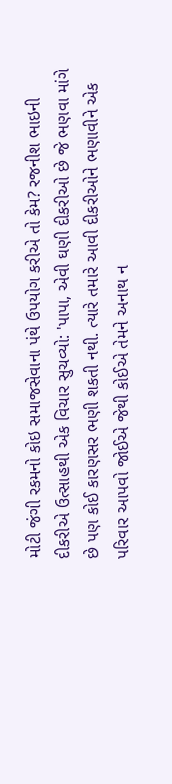મોટી જંગી રકમનો કોઇ સમાજસેવાના પંથે ઉપયોગ કરીએ તો કેમ? રજનીશ ભાઇની દીકરીએ ઉત્સાહથી એક વિચાર સુચવ્યો: 'પાપા, એવી ઘણી દીકરીઓ છે જે ભણવા માંગે છે પણ કોઈ કારણસર ભણી શકતી નથી. ત્યારે તમારે આવી દીકરીઓને ભણાવીને એક પરિવાર આપવો જોઈએ જેથી કોઈએ તેમને અનાથ ન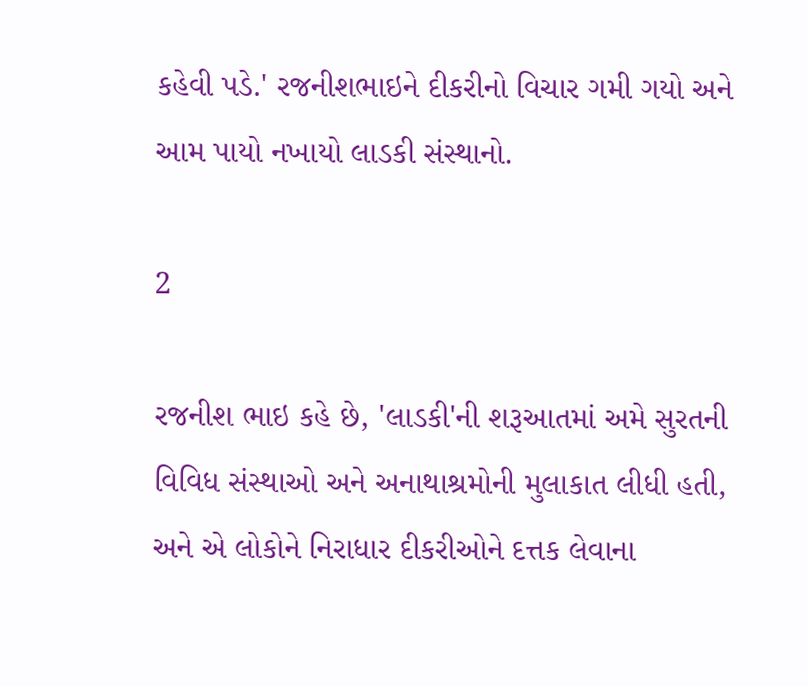કહેવી પડે.' રજનીશભાઇને દીકરીનો વિચાર ગમી ગયો અને આમ પાયો નખાયો લાડકી સંસ્થાનો.

2

રજનીશ ભાઇ કહે છે, 'લાડકી'ની શરૂઆતમાં અમે સુરતની વિવિધ સંસ્થાઓ અને અનાથાશ્રમોની મુલાકાત લીધી હતી, અને એ લોકોને નિરાધાર દીકરીઓને દત્તક લેવાના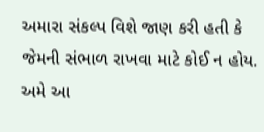અમારા સંકલ્પ વિશે જાણ કરી હતી કે જેમની સંભાળ રાખવા માટે કોઈ ન હોય. અમે આ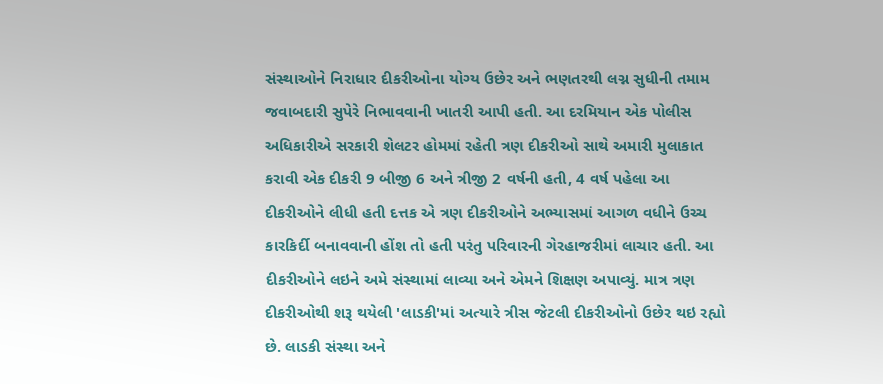સંસ્થાઓને નિરાધાર દીકરીઓના યોગ્ય ઉછેર અને ભણતરથી લગ્ન સુધીની તમામ જવાબદારી સુપેરે નિભાવવાની ખાતરી આપી હતી. આ દરમિયાન એક પોલીસ અધિકારીએ સરકારી શેલટર હોમમાં રહેતી ત્રણ દીકરીઓ સાથે અમારી મુલાકાત કરાવી એક દીકરી 9 બીજી 6 અને ત્રીજી 2 વર્ષની હતી, 4 વર્ષ પહેલા આ દીકરીઓને લીધી હતી દત્તક એ ત્રણ દીકરીઓને અભ્યાસમાં આગળ વધીને ઉચ્ચ કારકિર્દી બનાવવાની હોંશ તો હતી પરંતુ પરિવારની ગેરહાજરીમાં લાચાર હતી. આ દીકરીઓને લઇને અમે સંસ્થામાં લાવ્યા અને એમને શિક્ષણ અપાવ્યું. માત્ર ત્રણ દીકરીઓથી શરૂ થયેલી 'લાડકી'માં અત્યારે ત્રીસ જેટલી દીકરીઓનો ઉછેર થઇ રહ્યો છે. લાડકી સંસ્થા અને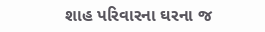શાહ પરિવારના ઘરના જ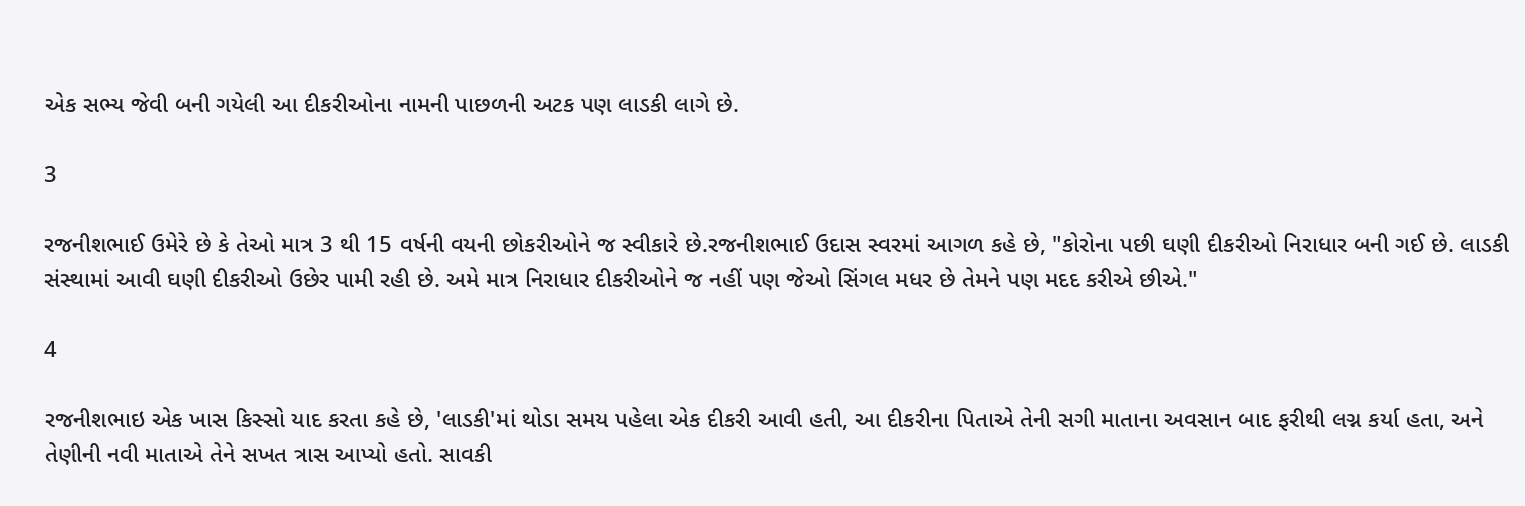એક સભ્ય જેવી બની ગયેલી આ દીકરીઓના નામની પાછળની અટક પણ લાડકી લાગે છે.

3

રજનીશભાઈ ઉમેરે છે કે તેઓ માત્ર 3 થી 15 વર્ષની વયની છોકરીઓને જ સ્વીકારે છે.રજનીશભાઈ ઉદાસ સ્વરમાં આગળ કહે છે, "કોરોના પછી ઘણી દીકરીઓ નિરાધાર બની ગઈ છે. લાડકી સંસ્થામાં આવી ઘણી દીકરીઓ ઉછેર પામી રહી છે. અમે માત્ર નિરાધાર દીકરીઓને જ નહીં પણ જેઓ સિંગલ મધર છે તેમને પણ મદદ કરીએ છીએ."

4

રજનીશભાઇ એક ખાસ કિસ્સો યાદ કરતા કહે છે, 'લાડકી'માં થોડા સમય પહેલા એક દીકરી આવી હતી, આ દીકરીના પિતાએ તેની સગી માતાના અવસાન બાદ ફરીથી લગ્ન કર્યા હતા, અને તેણીની નવી માતાએ તેને સખત ત્રાસ આપ્યો હતો. સાવકી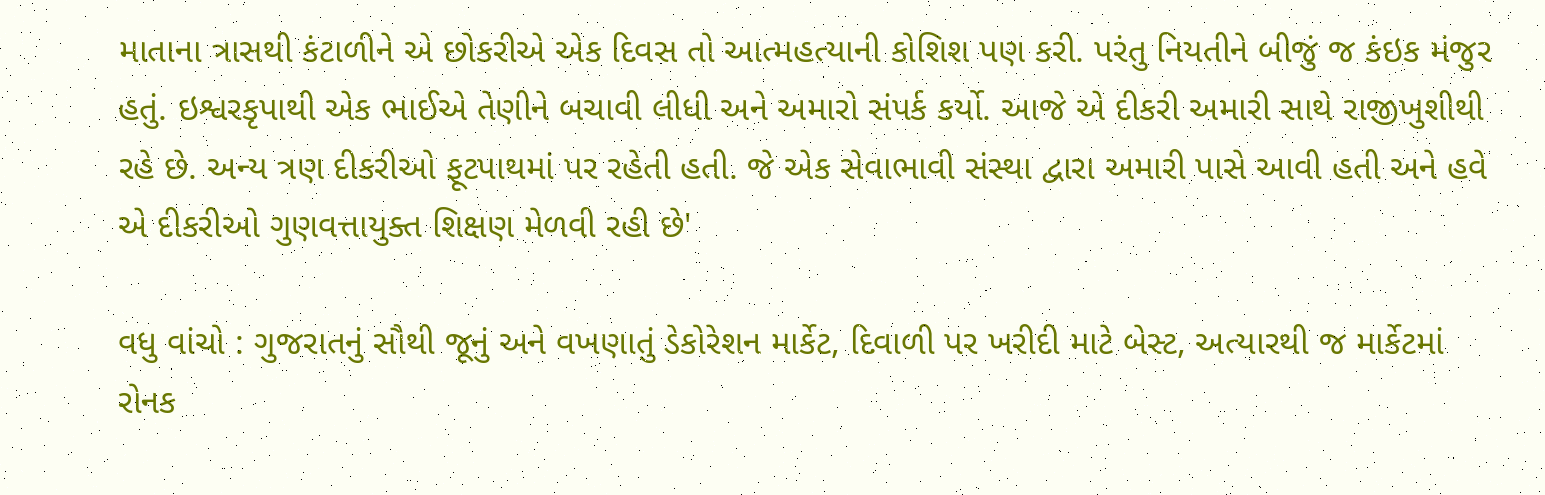માતાના ત્રાસથી કંટાળીને એ છોકરીએ એક દિવસ તો આત્મહત્યાની કોશિશ પણ કરી. પરંતુ નિયતીને બીજું જ કંઇક મંજુર હતું. ઇશ્વરકૃપાથી એક ભાઈએ તેણીને બચાવી લીધી અને અમારો સંપર્ક કર્યો. આજે એ દીકરી અમારી સાથે રાજીખુશીથી રહે છે. અન્ય ત્રણ દીકરીઓ ફૂટપાથમાં પર રહેતી હતી. જે એક સેવાભાવી સંસ્થા દ્વારા અમારી પાસે આવી હતી અને હવે એ દીકરીઓ ગુણવત્તાયુક્ત શિક્ષણ મેળવી રહી છે'

વધુ વાંચો : ગુજરાતનું સૌથી જૂનું અને વખણાતું ડેકોરેશન માર્કેટ, દિવાળી પર ખરીદી માટે બેસ્ટ, અત્યારથી જ માર્કેટમાં રોનક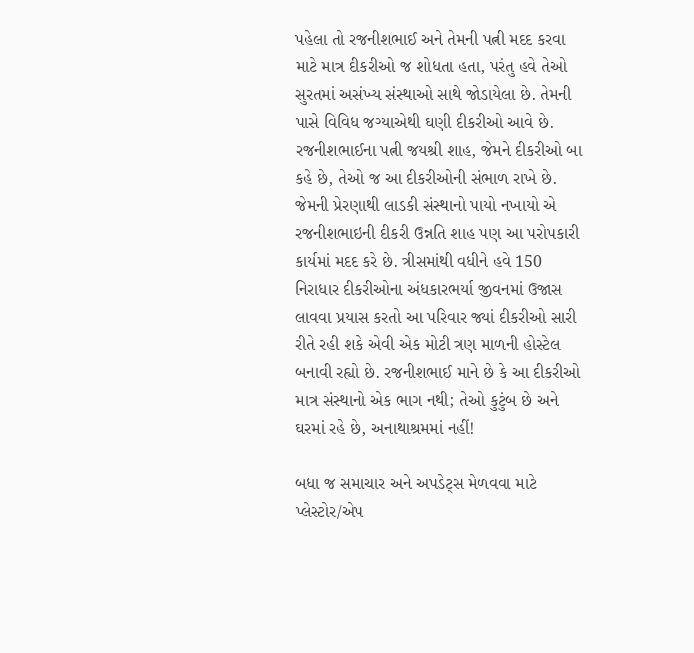પહેલા તો રજનીશભાઈ અને તેમની પત્ની મદદ કરવા માટે માત્ર દીકરીઓ જ શોધતા હતા, પરંતુ હવે તેઓ સુરતમાં અસંખ્ય સંસ્થાઓ સાથે જોડાયેલા છે. તેમની પાસે વિવિધ જગ્યાએથી ઘણી દીકરીઓ આવે છે. રજનીશભાઈના પત્ની જયશ્રી શાહ, જેમને દીકરીઓ બા કહે છે, તેઓ જ આ દીકરીઓની સંભાળ રાખે છે. જેમની પ્રેરણાથી લાડકી સંસ્થાનો પાયો નખાયો એ રજનીશભાઇની દીકરી ઉન્નતિ શાહ પણ આ પરોપકારી કાર્યમાં મદદ કરે છે. ત્રીસમાંથી વધીને હવે 150 નિરાધાર દીકરીઓના અંધકારભર્યા જીવનમાં ઉજાસ લાવવા પ્રયાસ કરતો આ પરિવાર જ્યાં દીકરીઓ સારી રીતે રહી શકે એવી એક મોટી ત્રણ માળની હોસ્ટેલ બનાવી રહ્યો છે. રજનીશભાઈ માને છે કે આ દીકરીઓ માત્ર સંસ્થાનો એક ભાગ નથી; તેઓ કુટુંબ છે અને ઘરમાં રહે છે, અનાથાશ્રમમાં નહીં!

બધા જ સમાચાર અને અપડેટ્સ મેળવવા માટે પ્લેસ્ટોર/એપ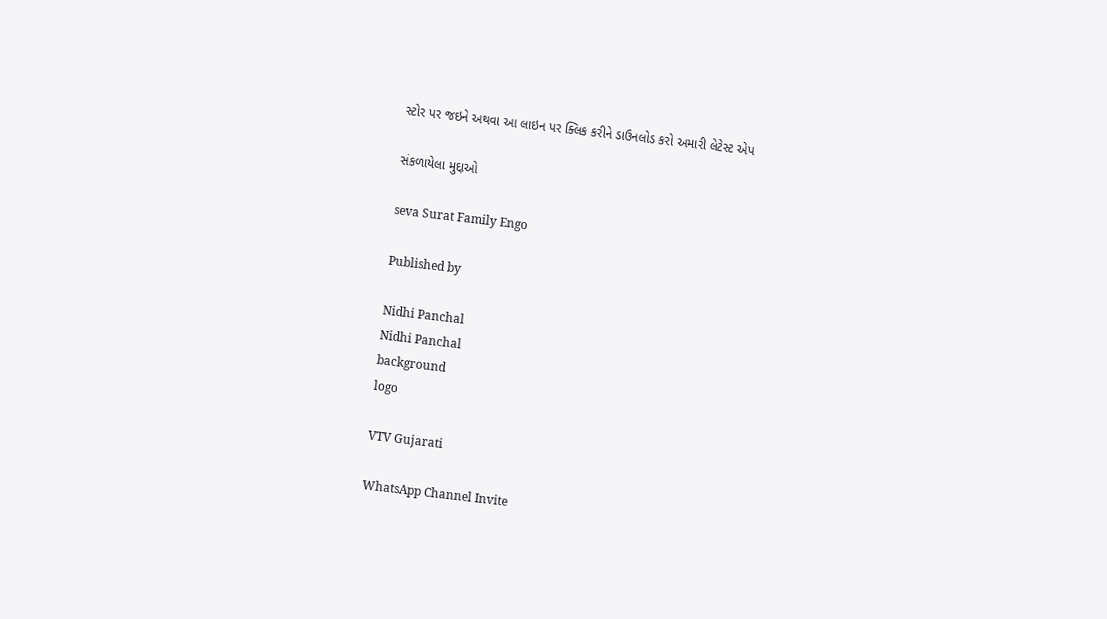સ્ટોર પર જઇને અથવા આ લાઇન પર ક્લિક કરીને ડાઉનલોડ કરો અમારી લેટેસ્ટ એપ

સંકળાયેલા મુદ્દાઓ

seva Surat Family Engo

Published by

Nidhi Panchal
Nidhi Panchal
background
logo

VTV Gujarati

WhatsApp Channel Invite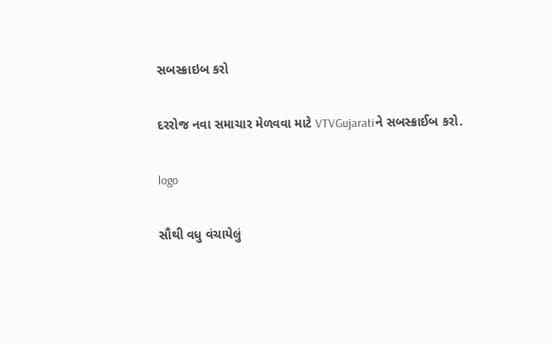સબસ્ક્રાઇબ કરો

દરરોજ નવા સમાચાર મેળવવા માટે VTVGujaratiને સબસ્ક્રાઈબ કરો.

logo

સૌથી વધુ વંચાયેલું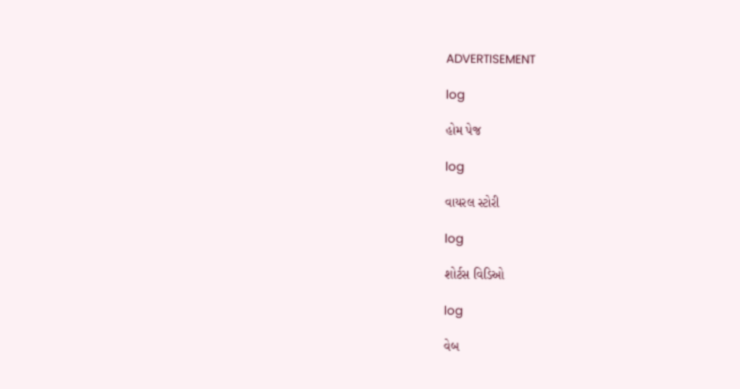ADVERTISEMENT

log

હોમ પેજ

log

વાયરલ સ્ટોરી

log

શોર્ટસ વિડિઓ

log

વેબ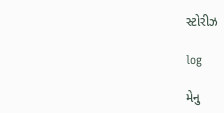સ્ટોરીઝ

log

મેનુ